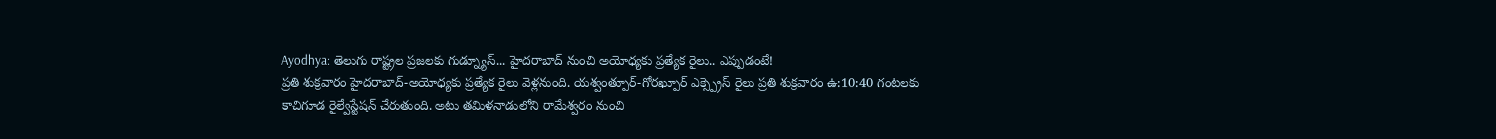Ayodhya: తెలుగు రాష్ట్రల ప్రజలకు గుడ్న్యూస్... హైదరాబాద్ నుంచి అయోధ్యకు ప్రత్యేక రైలు.. ఎప్పుడంటే!
ప్రతి శుక్రవారం హైదరాబాద్-అయోధ్యకు ప్రత్యేక రైలు వెళ్లనుంది. యశ్వంత్పూర్-గోరఖ్పూర్ ఎక్స్ప్రెస్ రైలు ప్రతి శుక్రవారం ఉ:10:40 గంటలకు కాచిగూడ రైల్వేస్టేషన్ చేరుతుంది. అటు తమిళనాడులోని రామేశ్వరం నుంచి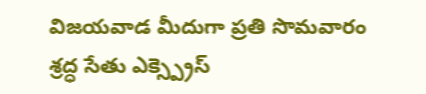విజయవాడ మీదుగా ప్రతి సొమవారం శ్రద్ధ సేతు ఎక్స్ప్రెస్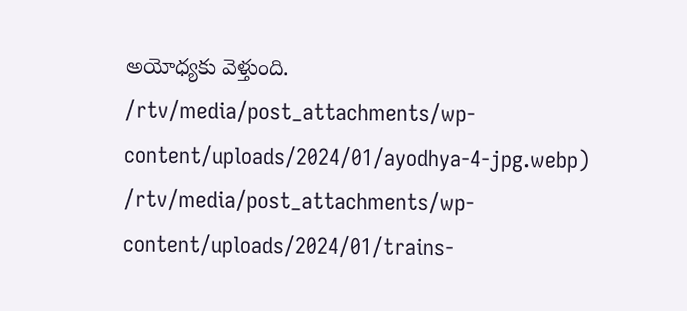అయోధ్యకు వెళ్తుంది.
/rtv/media/post_attachments/wp-content/uploads/2024/01/ayodhya-4-jpg.webp)
/rtv/media/post_attachments/wp-content/uploads/2024/01/trains-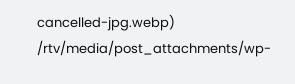cancelled-jpg.webp)
/rtv/media/post_attachments/wp-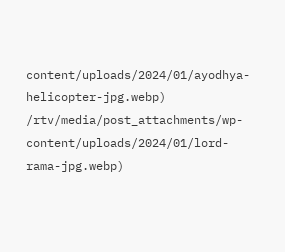content/uploads/2024/01/ayodhya-helicopter-jpg.webp)
/rtv/media/post_attachments/wp-content/uploads/2024/01/lord-rama-jpg.webp)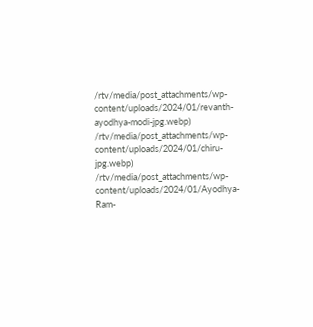/rtv/media/post_attachments/wp-content/uploads/2024/01/revanth-ayodhya-modi-jpg.webp)
/rtv/media/post_attachments/wp-content/uploads/2024/01/chiru-jpg.webp)
/rtv/media/post_attachments/wp-content/uploads/2024/01/Ayodhya-Ram-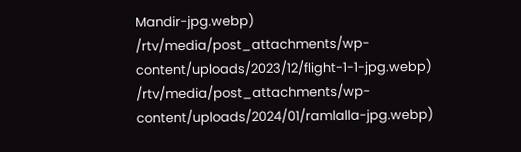Mandir-jpg.webp)
/rtv/media/post_attachments/wp-content/uploads/2023/12/flight-1-1-jpg.webp)
/rtv/media/post_attachments/wp-content/uploads/2024/01/ramlalla-jpg.webp)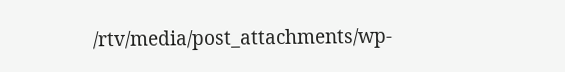/rtv/media/post_attachments/wp-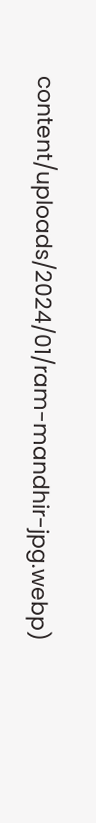content/uploads/2024/01/ram-mandhir-jpg.webp)